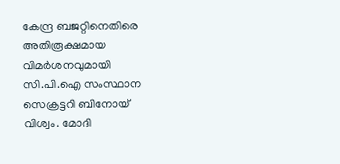കേന്ദ്ര ബജറ്റിനെതിരെ അതിരൂക്ഷമായ വിമർശനവുമായി സി.പി.ഐ സംസ്ഥാന സെക്രട്ടറി ബിനോയ് വിശ്വം. മോദി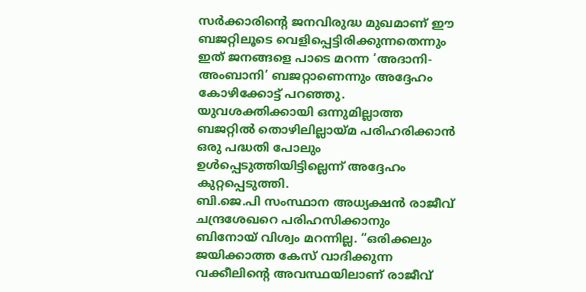സർക്കാരിന്റെ ജനവിരുദ്ധ മുഖമാണ് ഈ ബജറ്റിലൂടെ വെളിപ്പെട്ടിരിക്കുന്നതെന്നും ഇത് ജനങ്ങളെ പാടെ മറന്ന ‘അദാനി-അംബാനി’ ബജറ്റാണെന്നും അദ്ദേഹം കോഴിക്കോട്ട് പറഞ്ഞു. യുവശക്തിക്കായി ഒന്നുമില്ലാത്ത ബജറ്റിൽ തൊഴിലില്ലായ്മ പരിഹരിക്കാൻ ഒരു പദ്ധതി പോലും ഉൾപ്പെടുത്തിയിട്ടില്ലെന്ന് അദ്ദേഹം കുറ്റപ്പെടുത്തി.
ബി.ജെ.പി സംസ്ഥാന അധ്യക്ഷൻ രാജീവ് ചന്ദ്രശേഖറെ പരിഹസിക്കാനും ബിനോയ് വിശ്വം മറന്നില്ല. “ഒരിക്കലും ജയിക്കാത്ത കേസ് വാദിക്കുന്ന വക്കീലിന്റെ അവസ്ഥയിലാണ് രാജീവ്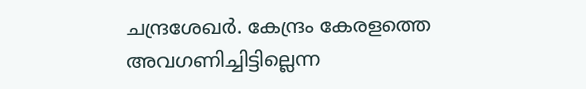ചന്ദ്രശേഖർ. കേന്ദ്രം കേരളത്തെ അവഗണിച്ചിട്ടില്ലെന്ന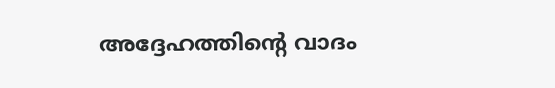അദ്ദേഹത്തിന്റെ വാദം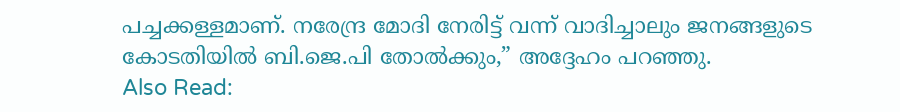പച്ചക്കള്ളമാണ്. നരേന്ദ്ര മോദി നേരിട്ട് വന്ന് വാദിച്ചാലും ജനങ്ങളുടെ കോടതിയിൽ ബി.ജെ.പി തോൽക്കും,” അദ്ദേഹം പറഞ്ഞു.
Also Read: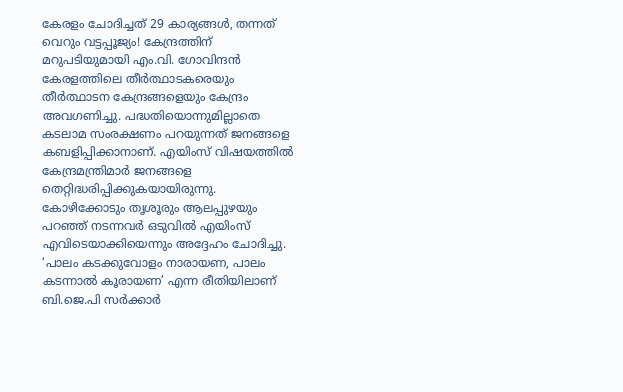കേരളം ചോദിച്ചത് 29 കാര്യങ്ങൾ, തന്നത് വെറും വട്ടപ്പൂജ്യം! കേന്ദ്രത്തിന് മറുപടിയുമായി എം.വി. ഗോവിന്ദൻ
കേരളത്തിലെ തീർത്ഥാടകരെയും തീർത്ഥാടന കേന്ദ്രങ്ങളെയും കേന്ദ്രം അവഗണിച്ചു. പദ്ധതിയൊന്നുമില്ലാതെ കടലാമ സംരക്ഷണം പറയുന്നത് ജനങ്ങളെ കബളിപ്പിക്കാനാണ്. എയിംസ് വിഷയത്തിൽ കേന്ദ്രമന്ത്രിമാർ ജനങ്ങളെ തെറ്റിദ്ധരിപ്പിക്കുകയായിരുന്നു. കോഴിക്കോടും തൃശൂരും ആലപ്പുഴയും പറഞ്ഞ് നടന്നവർ ഒടുവിൽ എയിംസ് എവിടെയാക്കിയെന്നും അദ്ദേഹം ചോദിച്ചു. ‘പാലം കടക്കുവോളം നാരായണ, പാലം കടന്നാൽ കൂരായണ’ എന്ന രീതിയിലാണ് ബി.ജെ.പി സർക്കാർ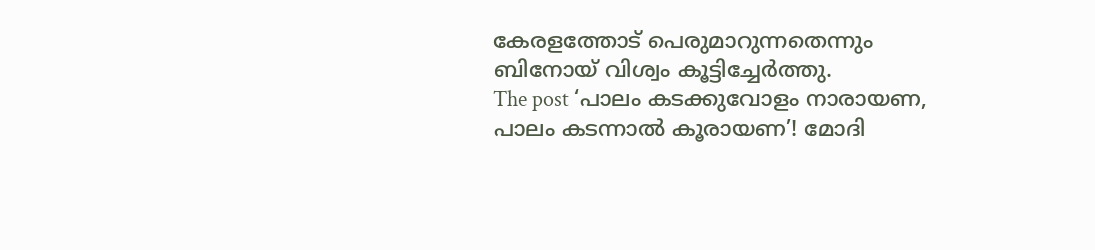കേരളത്തോട് പെരുമാറുന്നതെന്നും ബിനോയ് വിശ്വം കൂട്ടിച്ചേർത്തു.
The post ‘പാലം കടക്കുവോളം നാരായണ, പാലം കടന്നാൽ കൂരായണ’! മോദി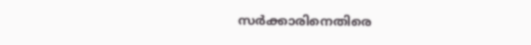സർക്കാരിനെതിരെ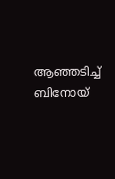ആഞ്ഞടിച്ച് ബിനോയ്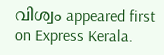വിശ്വം appeared first on Express Kerala.